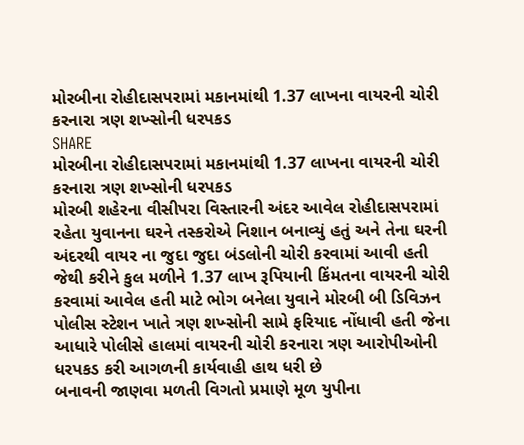મોરબીના રોહીદાસપરામાં મકાનમાંથી 1.37 લાખના વાયરની ચોરી કરનારા ત્રણ શખ્સોની ધરપકડ
SHARE
મોરબીના રોહીદાસપરામાં મકાનમાંથી 1.37 લાખના વાયરની ચોરી કરનારા ત્રણ શખ્સોની ધરપકડ
મોરબી શહેરના વીસીપરા વિસ્તારની અંદર આવેલ રોહીદાસપરામાં રહેતા યુવાનના ઘરને તસ્કરોએ નિશાન બનાવ્યું હતું અને તેના ઘરની અંદરથી વાયર ના જુદા જુદા બંડલોની ચોરી કરવામાં આવી હતી જેથી કરીને કુલ મળીને 1.37 લાખ રૂપિયાની કિંમતના વાયરની ચોરી કરવામાં આવેલ હતી માટે ભોગ બનેલા યુવાને મોરબી બી ડિવિઝન પોલીસ સ્ટેશન ખાતે ત્રણ શખ્સોની સામે ફરિયાદ નોંધાવી હતી જેના આધારે પોલીસે હાલમાં વાયરની ચોરી કરનારા ત્રણ આરોપીઓની ધરપકડ કરી આગળની કાર્યવાહી હાથ ધરી છે
બનાવની જાણવા મળતી વિગતો પ્રમાણે મૂળ યુપીના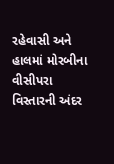રહેવાસી અને હાલમાં મોરબીના વીસીપરા વિસ્તારની અંદર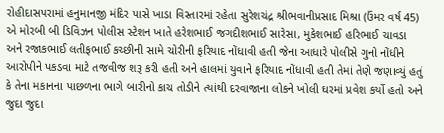રોહીદાસપરામાં હનુમાનજી મંદિર પાસે ખાડા વિસ્તારમાં રહેતા સુરેશચંદ્ર શ્રીભવાનીપ્રસાદ મિશ્રા (ઉંમર વર્ષ 45) એ મોરબી બી ડિવિઝન પોલીસ સ્ટેશન ખાતે હરેશભાઈ જગદીશભાઈ સારેસા, મુકેશભાઈ હરિભાઈ ચાવડા અને રજાકભાઈ લતીફભાઈ કચ્છીની સામે ચોરીની ફરિયાદ નોંધાવી હતી જેના આધારે પોલીસે ગુનો નોંધીને આરોપીને પકડવા માટે તજવીજ શરૂ કરી હતી અને હાલમાં યુવાને ફરિયાદ નોંધાવી હતી તેમાં તેણે જણાવ્યું હતું કે તેના મકાનના પાછળના ભાગે બારીનો કાચ તોડીને ત્યાંથી દરવાજાના લોકને ખોલી ઘરમાં પ્રવેશ કર્યો હતો અને જુદા જુદા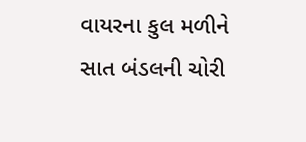વાયરના કુલ મળીને સાત બંડલની ચોરી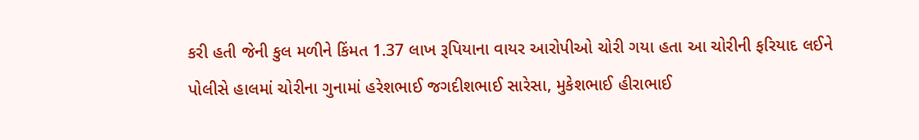કરી હતી જેની કુલ મળીને કિંમત 1.37 લાખ રૂપિયાના વાયર આરોપીઓ ચોરી ગયા હતા આ ચોરીની ફરિયાદ લઈને પોલીસે હાલમાં ચોરીના ગુનામાં હરેશભાઈ જગદીશભાઈ સારેસા, મુકેશભાઈ હીરાભાઈ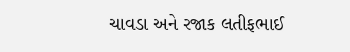ચાવડા અને રજાક લતીફભાઈ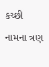કચ્છી નામના ત્રણ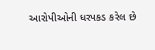આરોપીઓની ધરપકડ કરેલ છે